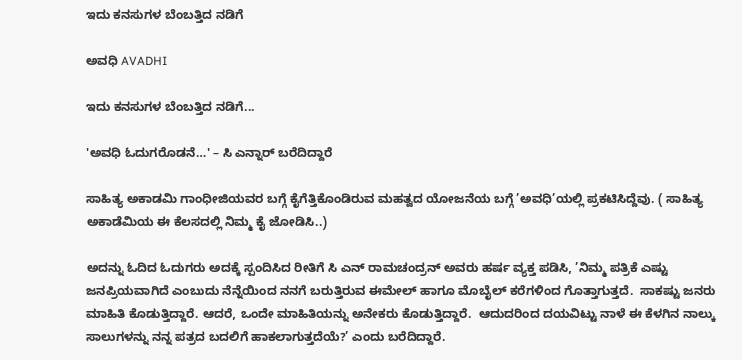ಇದು ಕನಸುಗಳ ಬೆಂಬತ್ತಿದ ನಡಿಗೆ‍

ಅವಧಿ AVADHI

ಇದು ಕನಸುಗಳ ಬೆಂಬತ್ತಿದ ನಡಿಗೆ...

'ಅವಧಿ ಓದುಗರೊಡನೆ…' – ಸಿ ಎನ್ನಾರ್ ಬರೆದಿದ್ದಾರೆ

ಸಾಹಿತ್ಯ ಅಕಾಡಮಿ ಗಾಂಧೀಜಿಯವರ ಬಗ್ಗೆ ಕೈಗೆತ್ತಿಕೊಂಡಿರುವ ಮಹತ್ವದ ಯೋಜನೆಯ ಬಗ್ಗೆ ’ಅವಧಿ’ಯಲ್ಲಿ ಪ್ರಕಟಿಸಿದ್ದೆವು. ( ಸಾಹಿತ್ಯ ಅಕಾಡೆಮಿಯ ಈ ಕೆಲಸದಲ್ಲಿ ನಿಮ್ಮ ಕೈ ಜೋಡಿಸಿ..)

ಅದನ್ನು ಓದಿದ ಓದುಗರು ಅದಕ್ಕೆ ಸ್ಪಂದಿಸಿದ ರೀತಿಗೆ ಸಿ ಎನ್ ರಾಮಚಂದ್ರನ್ ಅವರು ಹರ್ಷ ವ್ಯಕ್ತ ಪಡಿಸಿ, ’ನಿಮ್ಮ ಪತ್ರಿಕೆ ಎಷ್ಟು ಜನಪ್ರಿಯವಾಗಿದೆ ಎಂಬುದು ನೆನ್ನೆಯಿಂದ ನನಗೆ ಬರುತ್ತಿರುವ ಈಮೇಲ್ ಹಾಗೂ ಮೊಬೈಲ್ ಕರೆಗಳಿಂದ ಗೊತ್ತಾಗುತ್ತದೆ.  ಸಾಕಷ್ಟು ಜನರು ಮಾಹಿತಿ ಕೊಡುತ್ತಿದ್ದಾರೆ. ಆದರೆ, ಒಂದೇ ಮಾಹಿತಿಯನ್ನು ಅನೇಕರು ಕೊಡುತ್ತಿದ್ದಾರೆ.  ಆದುದರಿಂದ ದಯವಿಟ್ಟು ನಾಳೆ ಈ ಕೆಳಗಿನ ನಾಲ್ಕು ಸಾಲುಗಳನ್ನು ನನ್ನ ಪತ್ರದ ಬದಲಿಗೆ ಹಾಕಲಾಗುತ್ತದೆಯೆ?’ ಎಂದು ಬರೆದಿದ್ದಾರೆ.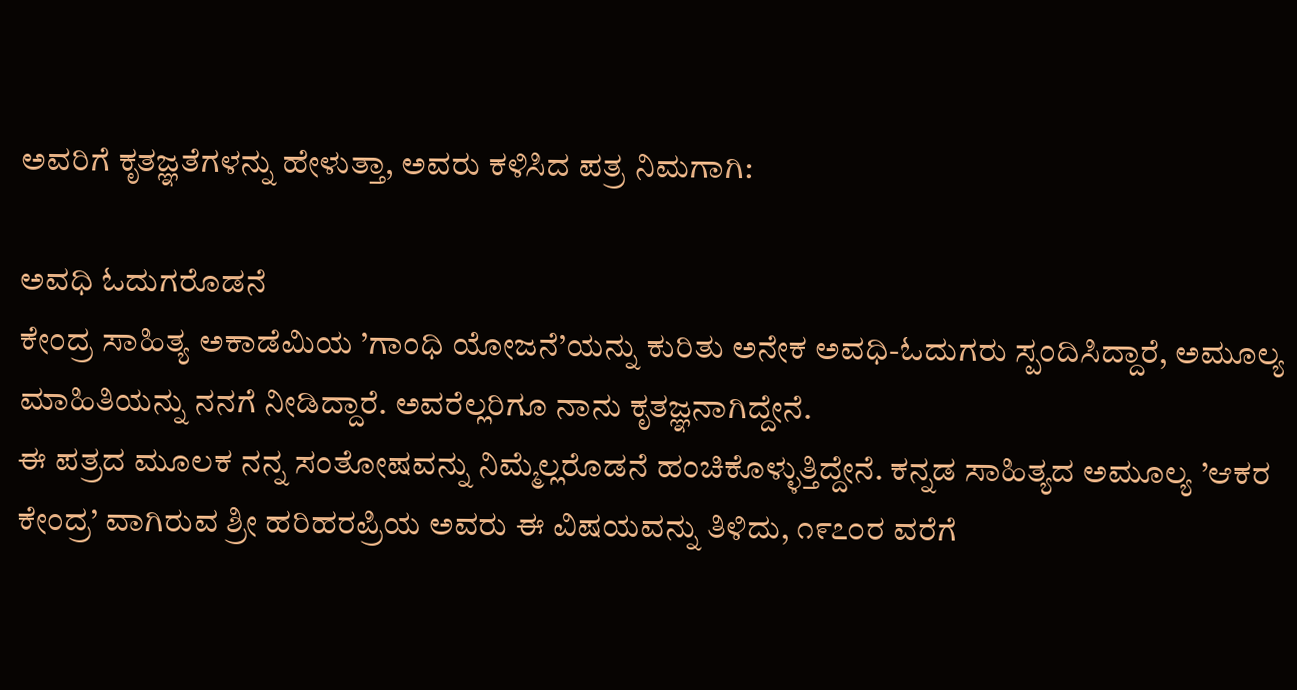ಅವರಿಗೆ ಕೃತಜ್ಞತೆಗಳನ್ನು ಹೇಳುತ್ತಾ, ಅವರು ಕಳಿಸಿದ ಪತ್ರ ನಿಮಗಾಗಿ:

ಅವಧಿ ಓದುಗರೊಡನೆ
ಕೇಂದ್ರ ಸಾಹಿತ್ಯ ಅಕಾಡೆಮಿಯ ’ಗಾಂಧಿ ಯೋಜನೆ’ಯನ್ನು ಕುರಿತು ಅನೇಕ ಅವಧಿ-ಓದುಗರು ಸ್ಪಂದಿಸಿದ್ದಾರೆ, ಅಮೂಲ್ಯ ಮಾಹಿತಿಯನ್ನು ನನಗೆ ನೀಡಿದ್ದಾರೆ. ಅವರೆಲ್ಲರಿಗೂ ನಾನು ಕೃತಜ್ಞನಾಗಿದ್ದೇನೆ.
ಈ ಪತ್ರದ ಮೂಲಕ ನನ್ನ ಸಂತೋಷವನ್ನು ನಿಮ್ಮೆಲ್ಲರೊಡನೆ ಹಂಚಿಕೊಳ್ಳುತ್ತಿದ್ದೇನೆ. ಕನ್ನಡ ಸಾಹಿತ್ಯದ ಅಮೂಲ್ಯ ’ಆಕರ ಕೇಂದ್ರ’ ವಾಗಿರುವ ಶ್ರೀ ಹರಿಹರಪ್ರಿಯ ಅವರು ಈ ವಿಷಯವನ್ನು ತಿಳಿದು, ೧೯೭೦ರ ವರೆಗೆ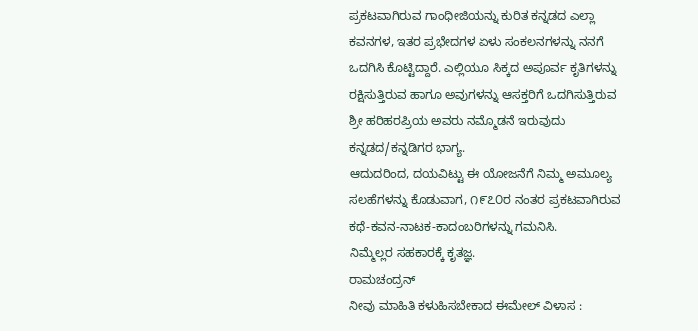ಪ್ರಕಟವಾಗಿರುವ ಗಾಂಧೀಜಿಯನ್ನು ಕುರಿತ ಕನ್ನಡದ ಎಲ್ಲಾ ಕವನಗಳ, ಇತರ ಪ್ರಭೇದಗಳ ಏಳು ಸಂಕಲನಗಳನ್ನು ನನಗೆ ಒದಗಿಸಿ ಕೊಟ್ಟಿದ್ದಾರೆ. ಎಲ್ಲಿಯೂ ಸಿಕ್ಕದ ಅಪೂರ್ವ ಕೃತಿಗಳನ್ನು ರಕ್ಷಿಸುತ್ತಿರುವ ಹಾಗೂ ಅವುಗಳನ್ನು ಆಸಕ್ತರಿಗೆ ಒದಗಿಸುತ್ತಿರುವ ಶ್ರೀ ಹರಿಹರಪ್ರಿಯ ಅವರು ನಮ್ಮೊಡನೆ ಇರುವುದು ಕನ್ನಡದ/ಕನ್ನಡಿಗರ ಭಾಗ್ಯ.
ಆದುದರಿಂದ, ದಯವಿಟ್ಟು ಈ ಯೋಜನೆಗೆ ನಿಮ್ಮ ಅಮೂಲ್ಯ ಸಲಹೆಗಳನ್ನು ಕೊಡುವಾಗ, ೧೯೭೦ರ ನಂತರ ಪ್ರಕಟವಾಗಿರುವ ಕಥೆ-ಕವನ-ನಾಟಕ-ಕಾದಂಬರಿಗಳನ್ನು ಗಮನಿಸಿ.
ನಿಮ್ಮೆಲ್ಲರ ಸಹಕಾರಕ್ಕೆ ಕೃತಜ್ಞ.
ರಾಮಚಂದ್ರನ್
ನೀವು ಮಾಹಿತಿ ಕಳುಹಿಸಬೇಕಾದ ಈಮೇಲ್ ವಿಳಾಸ :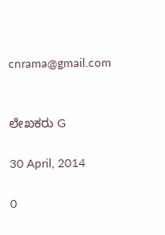cnrama@gmail.com


ಲೇಖಕರು G

30 April, 2014

0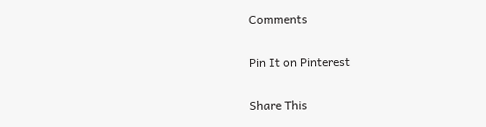Comments

Pin It on Pinterest

Share This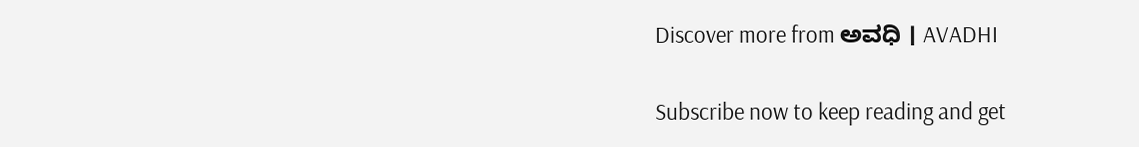Discover more from ಅವಧಿ । AVADHI

Subscribe now to keep reading and get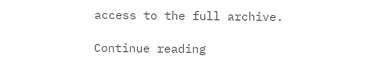access to the full archive.

Continue reading